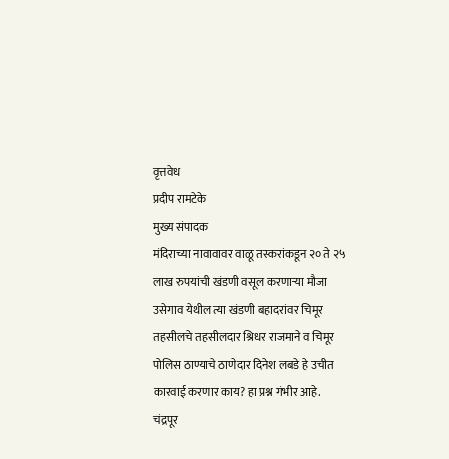वृत्तवेध
प्रदीप रामटेके
मुख्य संपादक
मंदिराच्या नावावावर वाळू तस्करांकडून २० ते २५ लाख रुपयांची खंडणी वसूल करणाऱ्या मौजा उसेगाव येथील त्या खंडणी बहादरांवर चिमूर तहसीलचे तहसीलदार श्रिधर राजमाने व चिमूर पोलिस ठाण्याचे ठाणेदार दिनेश लबडे हे उचीत कारवाई करणार काय? हा प्रश्न गंभीर आहे.
चंद्रपूर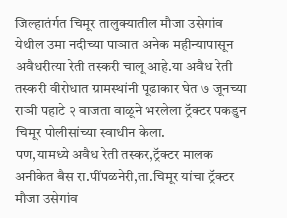जिल्हातंर्गत चिमूर तालुक्यातील मौजा उसेगांव येथील उमा नदीच्या पाञात अनेक महीन्यापासून अवैधरीत्या रेती तस्करी चालू आहे.या अवैध रेती तस्करी वीरोधात ग्रामस्थांनी पूढाकार घेत ७ जूनच्या राञी पहाटे २ वाजता वाळूने भरलेला ट्रॅक्टर पकडुन चिमूर पोलीसांच्या स्वाधीन केला.
पण,यामध्ये अवैध रेती तस्कर,ट्रॅक्टर मालक अनीकेत बैस रा.पींपळनेरी,ता.चिमूर यांचा ट्रॅक्टर मौजा उसेगांव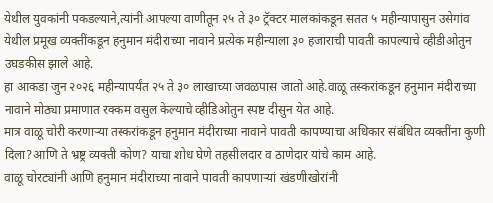येथील युवकांनी पकडल्याने,त्यांनी आपल्या वाणीतून २५ ते ३० ट्रॅक्टर मालकांकडून सतत ५ महीन्यापासुन उसेगांव येथील प्रमूख व्यक्तींकडून हनुमान मंदीराच्या नावाने प्रत्येक महीन्याला ३० हजाराची पावती कापल्याचे व्हीडीओतुन उघडकीस झाले आहे.
हा आकडा जुन २०२६ महीन्यापर्यंत २५ ते ३० लाखाच्या जवळपास जातो आहे.वाळू तस्करांकडून हनुमान मंदीराच्या नावाने मोठ्या प्रमाणात रक्कम वसुल केल्याचे व्हीडिओतुन स्पष्ट दीसुन येत आहे.
मात्र वाळू चोरी करणाऱ्या तस्करांकडून हनुमान मंदीराच्या नावाने पावती कापण्याचा अधिकार संबंधित व्यक्तींना कुणी दिला?आणि ते भ्रष्ट्र व्यक्ती कोण? याचा शोध घेणे तहसीलदार व ठाणेदार यांचे काम आहे.
वाळू चोरट्यांनी आणि हनुमान मंदीराच्या नावाने पावती कापणाऱ्यां खंडणीखोरांनी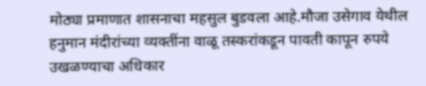मोठ्या प्रमाणात शासनाचा महसुल बुडवला आहे.मौजा उसेगाव येथील हनुमान मंदीरांच्या व्यक्तींना वाळू तस्करांकडून पावती कापून रुपये उखळण्याचा अधिकार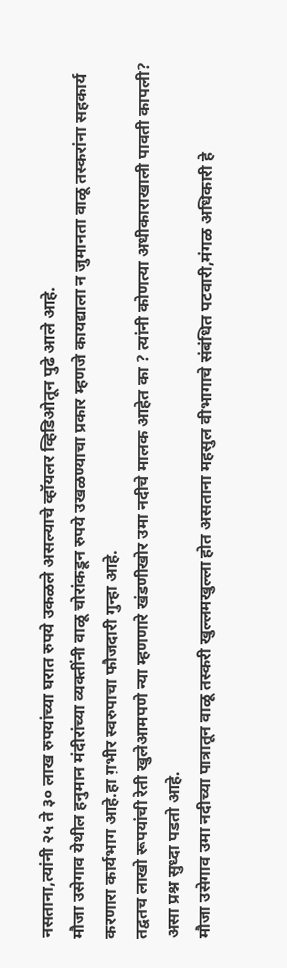नसताना,त्यांनी २५ ते ३० लाख रुपयांच्या घरात रुपये उकळले असल्याचे व्हॉयलर व्हिडिओतून पुढे आले आहे.
मौजा उसेगाव येथील हनुमान मंदीरांच्या व्यक्तींनी वाळू चोरांकडून रुपये उखळण्याचा प्रकार म्हणजे कायद्याला न जुमानता वाळू तस्करांना सहकार्य करणारा कार्यभाग आहे.हा ग़भीर स्वरुपाचा फौजदारी गुन्हा आहे.
तद्वतच लाखो रूपयांची रेती खुलेआमपणे न्या म्हणणारे खंडणीखोर उमा नदीचे मालक आहेत का ? त्यांनी कोणत्या अधीकाराखाली पावती कापली? असा प्रश्न सुध्दा पडतो आहे.
मौजा उसेगाव उमा नदीच्या पात्रातून वाळू तस्करी खुल्लमखुल्ला होत असताना महसुल वीभागाचे संबंधित पटवारी,मंगळ अधिकारी हे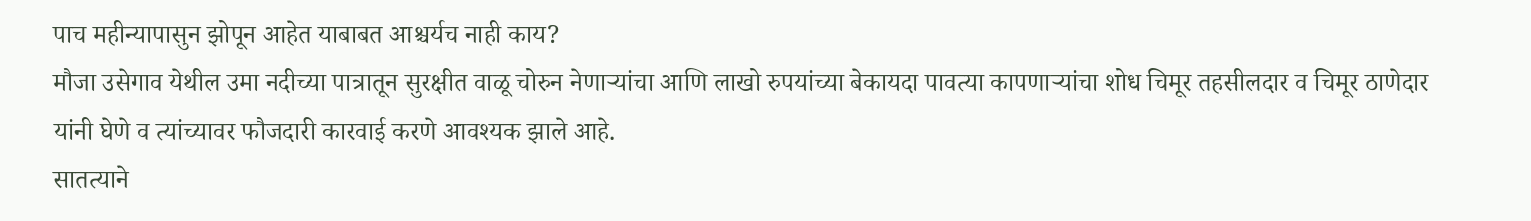पाच महीन्यापासुन झोपून आहेत याबाबत आश्चर्यच नाही काय?
मौजा उसेगाव येथील उमा नदीच्या पात्रातून सुरक्षीत वाळू चोरुन नेणाऱ्यांचा आणि लाखो रुपयांच्या बेकायदा पावत्या कापणाऱ्यांचा शोध चिमूर तहसीलदार व चिमूर ठाणेदार यांनी घेणे व त्यांच्यावर फौजदारी कारवाई करणे आवश्यक झाले आहे.
सातत्याने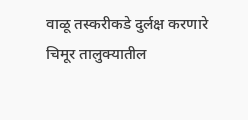वाळू तस्करीकडे दुर्लक्ष करणारे चिमूर तालुक्यातील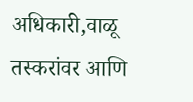अधिकारी,वाळू तस्करांवर आणि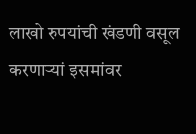लाखो रुपयांची खंडणी वसूल करणाऱ्यां इसमांवर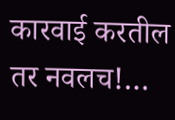कारवाई करतील तर नवलच!…